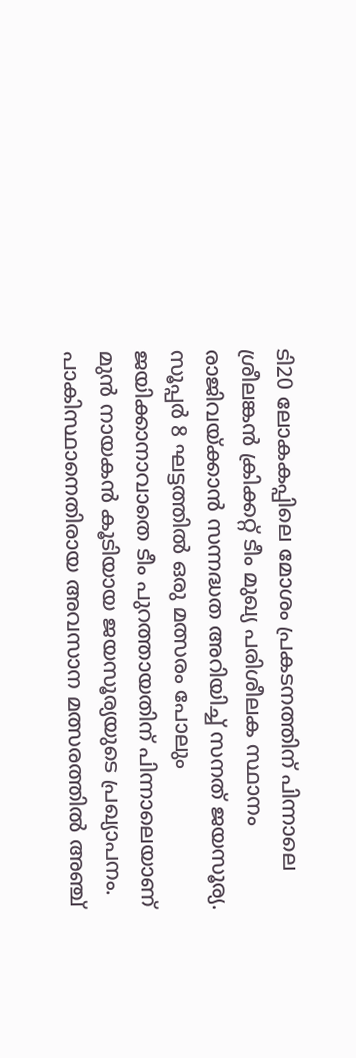ടി20 ലോകകപ്പിലെ മോശം പ്രകടനത്തിന് പിന്നാലെ ശ്രീലങ്കൻ ക്രിക്കറ്റ് ടീം മുഖ്യ പരിശീലക സ്ഥാനം രാജിവയ്ക്കാൻ സന്നദ്ധത അറിയിച്ച് സനത് ജയസൂര്യ.
സൂപ്പർ 8 ഘട്ടത്തിൽ ഒരു മത്സരം പോലും ജയിക്കാനാവാതെ ടീം പുറത്തായതിന് പിന്നാലെയാണ് മുൻ നായകൻ കൂടിയായ ജയസൂര്യയുടെ പ്രഖ്യാപനം. പാകിസ്ഥാനെതിരായ അവസാന മത്സരത്തിൽ അഞ്ച്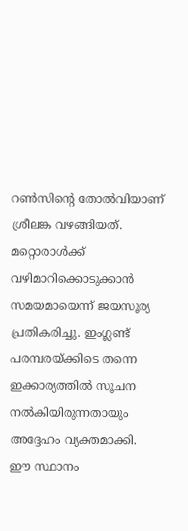റൺസിന്റെ തോൽവിയാണ് ശ്രീലങ്ക വഴങ്ങിയത്. മറ്റൊരാൾക്ക് വഴിമാറിക്കൊടുക്കാൻ സമയമായെന്ന് ജയസൂര്യ പ്രതികരിച്ചു. ഇംഗ്ലണ്ട് പരമ്പരയ്ക്കിടെ തന്നെ ഇക്കാര്യത്തിൽ സൂചന നൽകിയിരുന്നതായും അദ്ദേഹം വ്യക്തമാക്കി.
ഈ സ്ഥാനം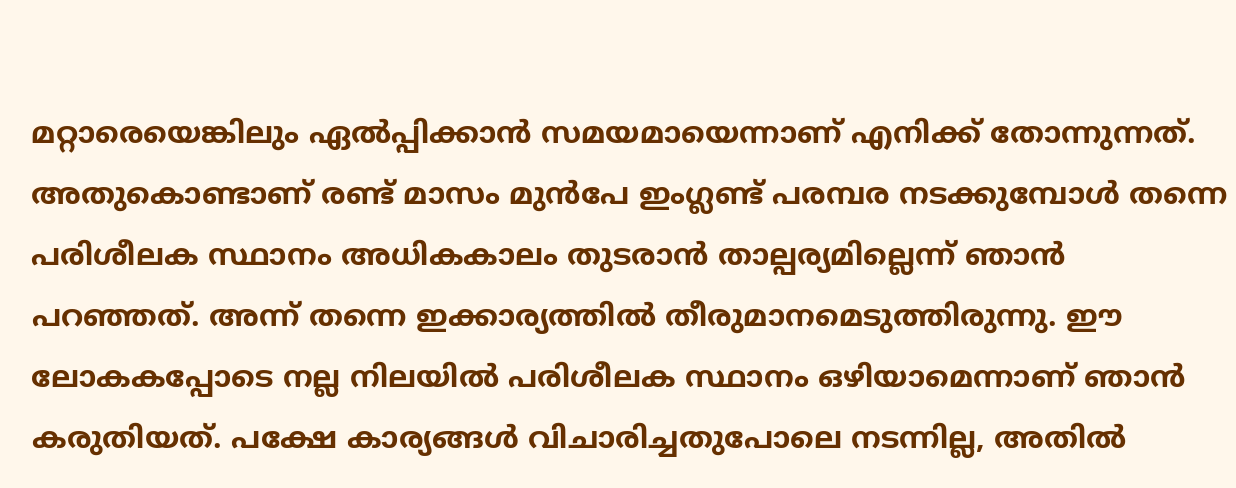മറ്റാരെയെങ്കിലും ഏൽപ്പിക്കാൻ സമയമായെന്നാണ് എനിക്ക് തോന്നുന്നത്. അതുകൊണ്ടാണ് രണ്ട് മാസം മുൻപേ ഇംഗ്ലണ്ട് പരമ്പര നടക്കുമ്പോൾ തന്നെ പരിശീലക സ്ഥാനം അധികകാലം തുടരാൻ താല്പര്യമില്ലെന്ന് ഞാൻ പറഞ്ഞത്. അന്ന് തന്നെ ഇക്കാര്യത്തിൽ തീരുമാനമെടുത്തിരുന്നു. ഈ ലോകകപ്പോടെ നല്ല നിലയിൽ പരിശീലക സ്ഥാനം ഒഴിയാമെന്നാണ് ഞാൻ കരുതിയത്. പക്ഷേ കാര്യങ്ങൾ വിചാരിച്ചതുപോലെ നടന്നില്ല, അതിൽ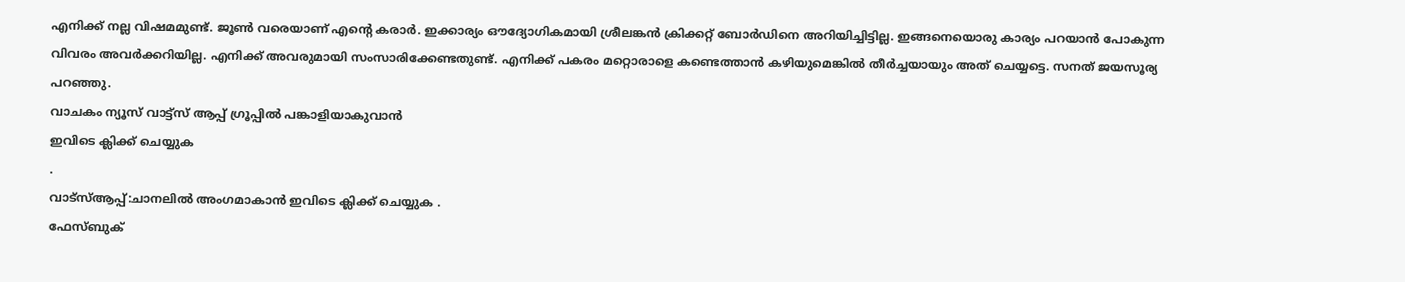എനിക്ക് നല്ല വിഷമമുണ്ട്. ജൂൺ വരെയാണ് എന്റെ കരാർ. ഇക്കാര്യം ഔദ്യോഗികമായി ശ്രീലങ്കൻ ക്രിക്കറ്റ് ബോർഡിനെ അറിയിച്ചിട്ടില്ല. ഇങ്ങനെയൊരു കാര്യം പറയാൻ പോകുന്ന വിവരം അവർക്കറിയില്ല. എനിക്ക് അവരുമായി സംസാരിക്കേണ്ടതുണ്ട്. എനിക്ക് പകരം മറ്റൊരാളെ കണ്ടെത്താൻ കഴിയുമെങ്കിൽ തീർച്ചയായും അത് ചെയ്യട്ടെ. സനത് ജയസൂര്യ പറഞ്ഞു.
വാചകം ന്യൂസ് വാട്ട്സ് ആപ്പ് ഗ്രൂപ്പിൽ പങ്കാളിയാകുവാൻ
ഇവിടെ ക്ലിക്ക് ചെയ്യുക
.
വാട്സ്ആപ്പ്:ചാനലിൽ അംഗമാകാൻ ഇവിടെ ക്ലിക്ക് ചെയ്യുക .
ഫേസ്ബുക്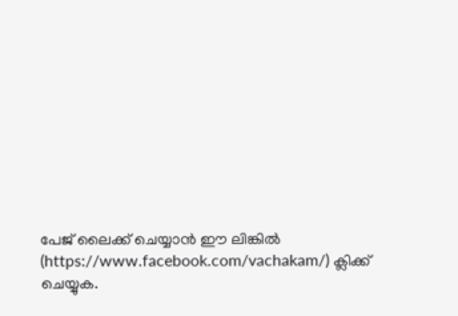പേജ് ലൈക്ക് ചെയ്യാൻ ഈ ലിങ്കിൽ (https://www.facebook.com/vachakam/) ക്ലിക്ക് ചെയ്യുക.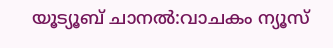യൂട്യൂബ് ചാനൽ:വാചകം ന്യൂസ്